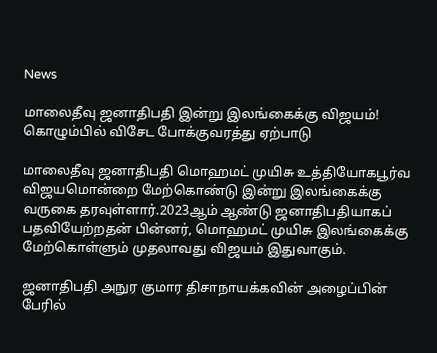News

மாலைதீவு ஜனாதிபதி இன்று இலங்கைக்கு விஜயம்! கொழும்பில் விசேட போக்குவரத்து ஏற்பாடு

மாலைதீவு ஜனாதிபதி மொஹமட் முயிசு உத்தியோகபூர்வ விஜயமொன்றை மேற்கொண்டு இன்று இலங்கைக்கு வருகை தரவுள்ளார்.2023ஆம் ஆண்டு ஜனாதிபதியாகப் பதவியேற்றதன் பின்னர், மொஹமட் முயிசு இலங்கைக்கு மேற்கொள்ளும் முதலாவது விஜயம் இதுவாகும்.

ஜனாதிபதி அநுர குமார திசாநாயக்கவின் அழைப்பின் பேரில்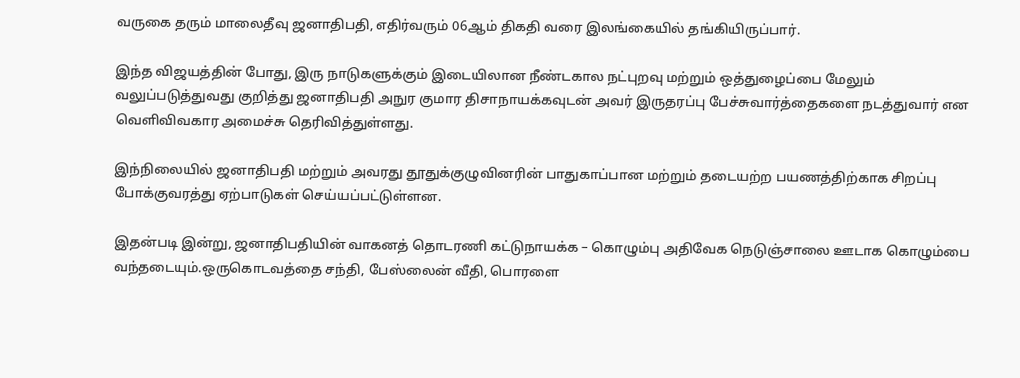வருகை தரும் மாலைதீவு ஜனாதிபதி, எதிர்வரும் 06ஆம் திகதி வரை இலங்கையில் தங்கியிருப்பார்.

இந்த விஜயத்தின் போது, இரு நாடுகளுக்கும் இடையிலான நீண்டகால நட்புறவு மற்றும் ஒத்துழைப்பை மேலும் வலுப்படுத்துவது குறித்து ஜனாதிபதி அநுர குமார திசாநாயக்கவுடன் அவர் இருதரப்பு பேச்சுவார்த்தைகளை நடத்துவார் என வெளிவிவகார அமைச்சு தெரிவித்துள்ளது.

இந்நிலையில் ஜனாதிபதி மற்றும் அவரது தூதுக்குழுவினரின் பாதுகாப்பான மற்றும் தடையற்ற பயணத்திற்காக சிறப்பு போக்குவரத்து ஏற்பாடுகள் செய்யப்பட்டுள்ளன.

இதன்படி இன்று, ஜனாதிபதியின் வாகனத் தொடரணி கட்டுநாயக்க – கொழும்பு அதிவேக நெடுஞ்சாலை ஊடாக கொழும்பை வந்தடையும்.ஒருகொடவத்தை சந்தி, பேஸ்லைன் வீதி, பொரளை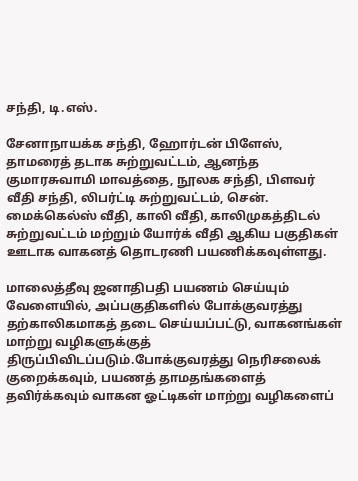சந்தி, டி.எஸ்.

சேனாநாயக்க சந்தி, ஹோர்டன் பிளேஸ், தாமரைத் தடாக சுற்றுவட்டம், ஆனந்த குமாரசுவாமி மாவத்தை, நூலக சந்தி, பிளவர் வீதி சந்தி, லிபர்ட்டி சுற்றுவட்டம், சென். மைக்கெல்ஸ் வீதி, காலி வீதி, காலிமுகத்திடல் சுற்றுவட்டம் மற்றும் யோர்க் வீதி ஆகிய பகுதிகள் ஊடாக வாகனத் தொடரணி பயணிக்கவுள்ளது.

மாலைத்தீவு ஜனாதிபதி பயணம் செய்யும் வேளையில், அப்பகுதிகளில் போக்குவரத்து தற்காலிகமாகத் தடை செய்யப்பட்டு, வாகனங்கள் மாற்று வழிகளுக்குத் திருப்பிவிடப்படும்.போக்குவரத்து நெரிசலைக் குறைக்கவும், பயணத் தாமதங்களைத் தவிர்க்கவும் வாகன ஓட்டிகள் மாற்று வழிகளைப்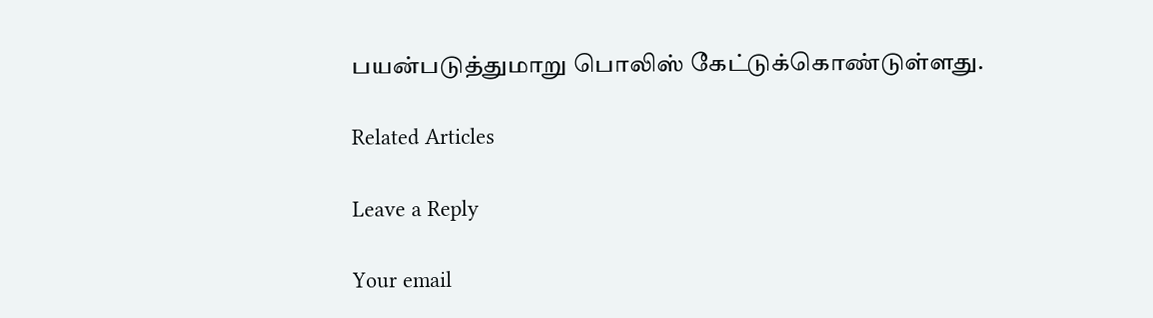பயன்படுத்துமாறு பொலிஸ் கேட்டுக்கொண்டுள்ளது.

Related Articles

Leave a Reply

Your email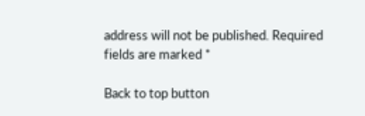address will not be published. Required fields are marked *

Back to top button